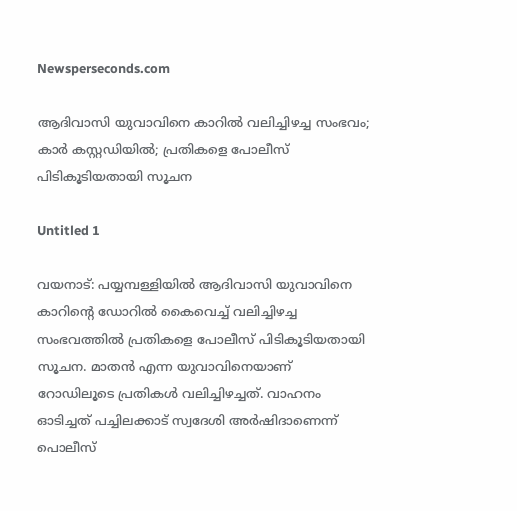Newsperseconds.com

ആദിവാസി യുവാവിനെ കാറില്‍ വലിച്ചിഴച്ച സംഭവം; കാര്‍ കസ്റ്റഡിയില്‍; പ്രതികളെ പോലീസ് പിടികൂടിയതായി സൂചന

Untitled 1

വയനാട്: പയ്യമ്പള്ളിയില്‍ ആദിവാസി യുവാവിനെ കാറിന്റെ ഡോറില്‍ കൈവെച്ച് വലിച്ചിഴച്ച സംഭവത്തില്‍ പ്രതികളെ പോലീസ് പിടികൂടിയതായി സൂചന. മാതന്‍ എന്ന യുവാവിനെയാണ് റോഡിലൂടെ പ്രതികള്‍ വലിച്ചിഴച്ചത്. വാഹനം ഓടിച്ചത് പച്ചിലക്കാട് സ്വദേശി അര്‍ഷിദാണെന്ന് പൊലീസ്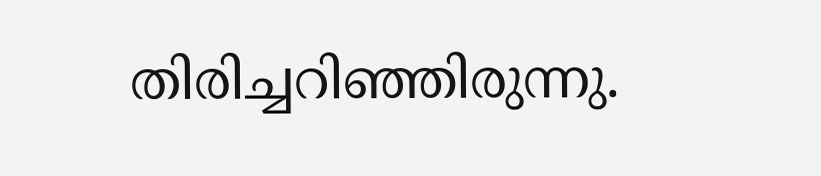തിരിച്ചറിഞ്ഞിരുന്നു.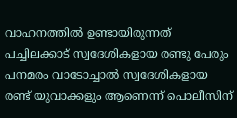വാഹനത്തില്‍ ഉണ്ടായിരുന്നത് പച്ചിലക്കാട് സ്വദേശികളായ രണ്ടു പേരും പനമരം വാടോച്ചാല്‍ സ്വദേശികളായ രണ്ട് യുവാക്കളും ആണെന്ന് പൊലീസിന്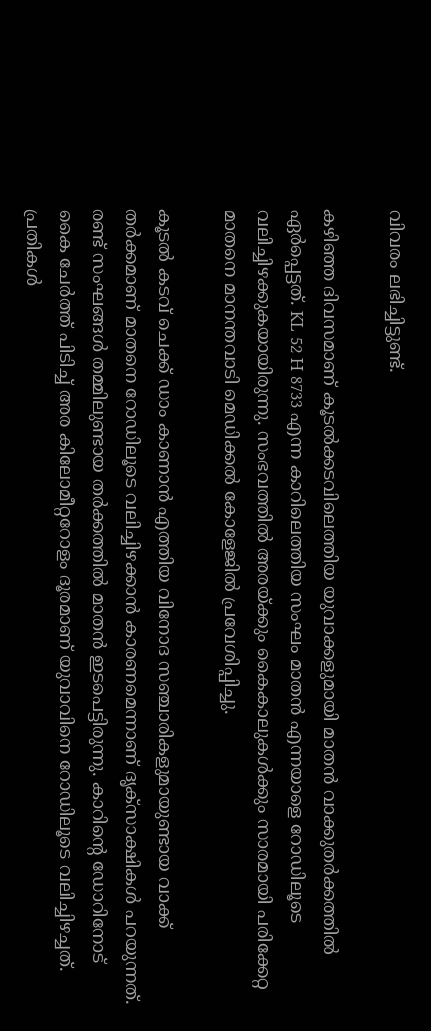വിവരം ലഭിച്ചിട്ടുണ്ട്.

കഴിഞ്ഞ ദിവസമാണ് കൂടല്‍ക്കടവിലെത്തിയ യുവാക്കളുമായി മാതന്‍ വാക്കുതര്‍ക്കത്തില്‍ ഏര്‍പ്പെട്ടത്. KL 52 H 8733 എന്ന കാറിലെത്തിയ സംഘം മാതന്‍ എന്നയാളെ റോഡിലൂടെ വലിച്ചിഴക്കുകയായിരുന്നു. സംഭവത്തില്‍ അരയ്ക്കും കൈകാലുകള്‍ക്കും സാരമായി പരിക്കേറ്റ മാതനെ മാനന്തവാടി മെഡിക്കല്‍ കോളേജില്‍ പ്രവേശിപ്പിച്ചു.

കൂടല്‍ കടവ് ചെക്ക് ഡാം കാണാന്‍ എത്തിയ വിനോദ സഞ്ചാരികളുമായുണ്ടായ വാക്ക് തര്‍ക്കമാണ് മാതനെ റോഡിലൂടെ വലിച്ചിഴക്കാന്‍ കാരണമെന്നാണ് ദൃക്‌സാക്ഷികള്‍ പറയുന്നത്. രണ്ട് സംഘങ്ങള്‍ തമ്മിലുണ്ടായ തര്‍ക്കത്തില്‍ മാതന്‍ ഇടപെട്ടിരുന്നു. കാറിന്റെ ഡോറിനോട് കൈ ചേര്‍ത്ത് പിടിച്ച് അര കിലോമീറ്ററോളം ദൂരമാണ് യുവാവിനെ റോഡിലൂടെ വലിച്ചിഴച്ചത്. പ്രതികള്‍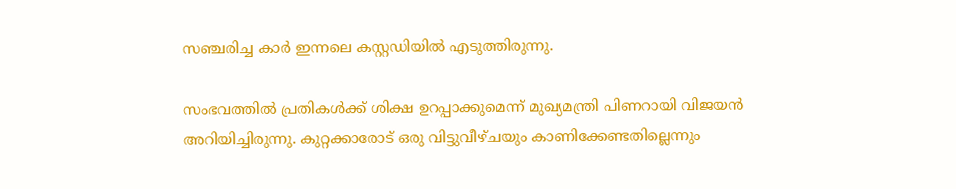സഞ്ചരിച്ച കാര്‍ ഇന്നലെ കസ്റ്റഡിയില്‍ എടുത്തിരുന്നു.

സംഭവത്തില്‍ പ്രതികള്‍ക്ക് ശിക്ഷ ഉറപ്പാക്കുമെന്ന് മുഖ്യമന്ത്രി പിണറായി വിജയന്‍ അറിയിച്ചിരുന്നു. കുറ്റക്കാരോട് ഒരു വിട്ടുവീഴ്ചയും കാണിക്കേണ്ടതില്ലെന്നും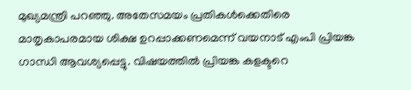മുഖ്യമന്ത്രി പറഞ്ഞു. അതേസമയം പ്രതികള്‍ക്കെതിരെ മാതൃകാപരമായ ശിക്ഷ ഉറപ്പാക്കണമെന്ന് വയനാട് എംപി പ്രിയങ്ക ഗാന്ധി ആവശ്യപ്പെട്ടു. വിഷയത്തില്‍ പ്രിയങ്ക കളക്ടറെ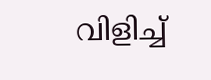വിളിച്ച്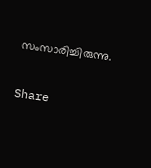സംസാരിച്ചിരുന്നു.

Share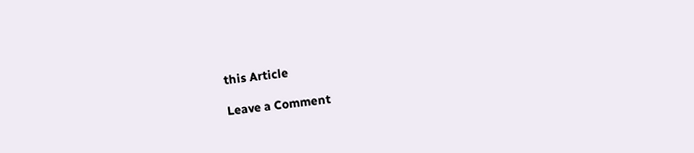this Article

Leave a Comment